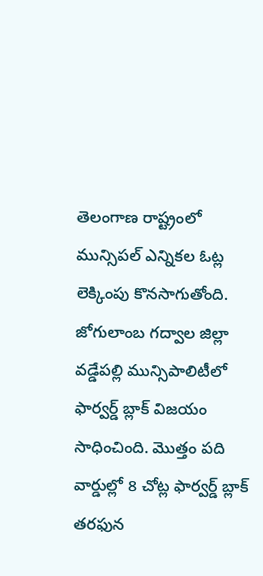తెలంగాణ రాష్ట్రంలో మున్సిపల్ ఎన్నికల ఓట్ల లెక్కింపు కొనసాగుతోంది. జోగులాంబ గద్వాల జిల్లా వడ్డేపల్లి మున్సిపాలిటీలో ఫార్వర్డ్ బ్లాక్ విజయం సాధించింది. మొత్తం పది వార్డుల్లో 8 చోట్ల ఫార్వర్డ్ బ్లాక్ తరఫున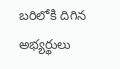బరిలోకి దిగిన అభ్యర్థులు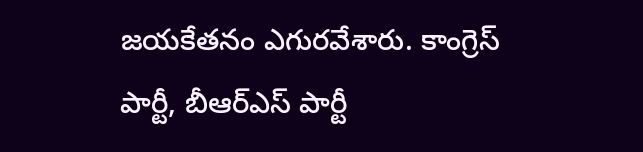జయకేతనం ఎగురవేశారు. కాంగ్రెస్ పార్టీ, బీఆర్ఎస్ పార్టీ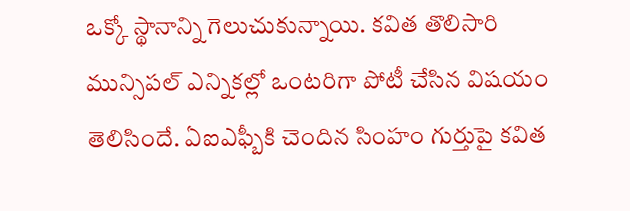ఒక్కో స్థానాన్ని గెలుచుకున్నాయి. కవిత తొలిసారి మున్సిపల్ ఎన్నికల్లో ఒంటరిగా పోటీ చేసిన విషయం తెలిసిందే. ఏఐఎఫ్బీకి చెందిన సింహం గుర్తుపై కవిత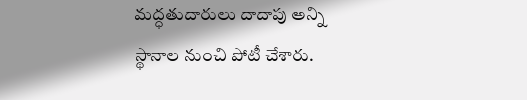మద్ధతుదారులు దాదాపు అన్ని స్థానాల నుంచి పోటీ చేశారు.